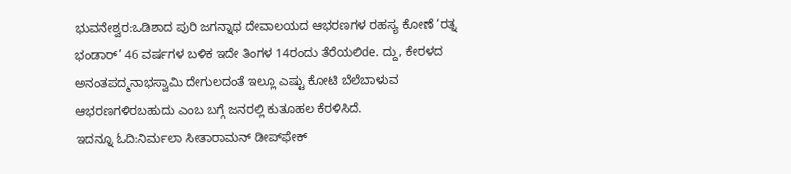ಭುವನೇಶ್ವರ:ಒಡಿಶಾದ ಪುರಿ ಜಗನ್ನಾಥ ದೇವಾಲಯದ ಆಭರಣಗಳ ರಹಸ್ಯ ಕೋಣೆ ‘ರತ್ನ ಭಂಡಾರ್’ 46 ವರ್ಷಗಳ ಬಳಿಕ ಇದೇ ತಿಂಗಳ 14ರಂದು ತೆರೆಯಲಿde. ದ್ದು, ಕೇರಳದ ಅನಂತಪದ್ಮನಾಭಸ್ವಾಮಿ ದೇಗುಲದಂತೆ ಇಲ್ಲೂ ಎಷ್ಟು ಕೋಟಿ ಬೆಲೆಬಾಳುವ ಆಭರಣಗಳಿರಬಹುದು ಎಂಬ ಬಗ್ಗೆ ಜನರಲ್ಲಿ ಕುತೂಹಲ ಕೆರಳಿಸಿದೆ.
ಇದನ್ನೂ ಓದಿ:ನಿರ್ಮಲಾ ಸೀತಾರಾಮನ್ ಡೀಪ್‌ಫೇಕ್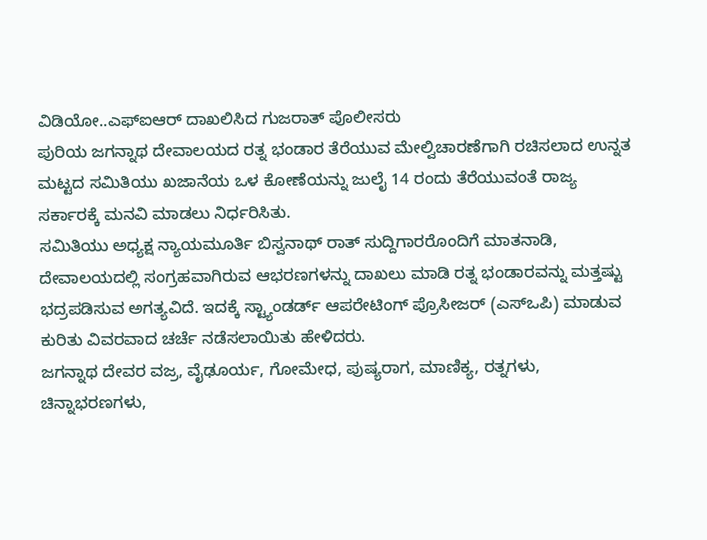ವಿಡಿಯೋ..ಎಫ್‌ಐಆರ್ ದಾಖಲಿಸಿದ ಗುಜರಾತ್ ಪೊಲೀಸರು
ಪುರಿಯ ಜಗನ್ನಾಥ ದೇವಾಲಯದ ರತ್ನ ಭಂಡಾರ ತೆರೆಯುವ ಮೇಲ್ವಿಚಾರಣೆಗಾಗಿ ರಚಿಸಲಾದ ಉನ್ನತ ಮಟ್ಟದ ಸಮಿತಿಯು ಖಜಾನೆಯ ಒಳ ಕೋಣೆಯನ್ನು ಜುಲೈ 14 ರಂದು ತೆರೆಯುವಂತೆ ರಾಜ್ಯ ಸರ್ಕಾರಕ್ಕೆ ಮನವಿ ಮಾಡಲು ನಿರ್ಧರಿಸಿತು.
ಸಮಿತಿಯು ಅಧ್ಯಕ್ಷ ನ್ಯಾಯಮೂರ್ತಿ ಬಿಸ್ವನಾಥ್ ರಾತ್ ಸುದ್ದಿಗಾರರೊಂದಿಗೆ ಮಾತನಾಡಿ, ದೇವಾಲಯದಲ್ಲಿ ಸಂಗ್ರಹವಾಗಿರುವ ಆಭರಣಗಳನ್ನು ದಾಖಲು ಮಾಡಿ ರತ್ನ ಭಂಡಾರವನ್ನು ಮತ್ತಷ್ಟು ಭದ್ರಪಡಿಸುವ ಅಗತ್ಯವಿದೆ. ಇದಕ್ಕೆ ಸ್ಟ್ಯಾಂಡರ್ಡ್ ಆಪರೇಟಿಂಗ್ ಪ್ರೊಸೀಜರ್ (ಎಸ್‌ಒಪಿ) ಮಾಡುವ ಕುರಿತು ವಿವರವಾದ ಚರ್ಚೆ ನಡೆಸಲಾಯಿತು ಹೇಳಿದರು.
ಜಗನ್ನಾಥ ದೇವರ ವಜ್ರ, ವೈಢೂರ್ಯ, ಗೋಮೇಧ, ಪುಷ್ಯರಾಗ, ಮಾಣಿಕ್ಯ, ರತ್ನಗಳು, ಚಿನ್ನಾಭರಣಗಳು,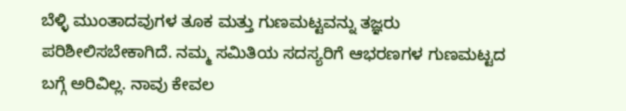ಬೆಳ್ಳಿ ಮುಂತಾದವುಗಳ ತೂಕ ಮತ್ತು ಗುಣಮಟ್ಟವನ್ನು ತಜ್ಞರು ಪರಿಶೀಲಿಸಬೇಕಾಗಿದೆ. ನಮ್ಮ ಸಮಿತಿಯ ಸದಸ್ಯರಿಗೆ ಆಭರಣಗಳ ಗುಣಮಟ್ಟದ ಬಗ್ಗೆ ಅರಿವಿಲ್ಲ. ನಾವು ಕೇವಲ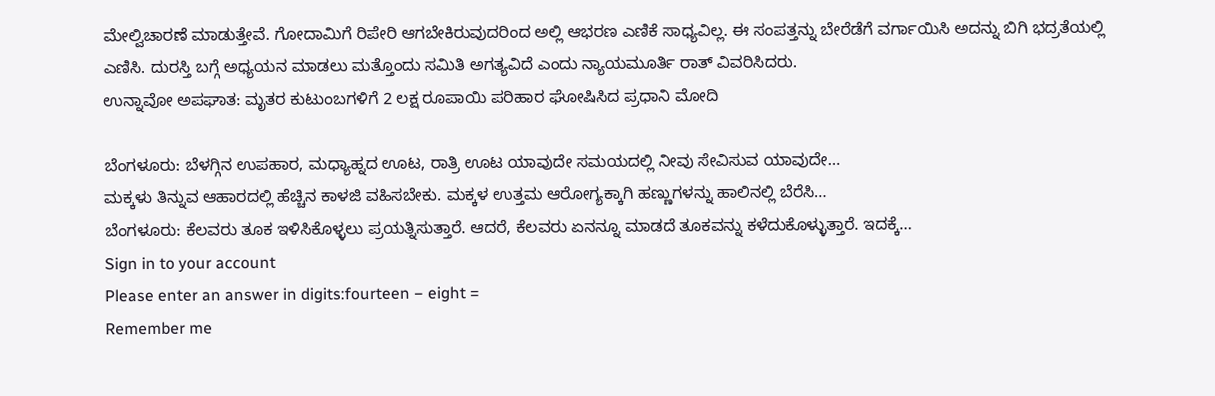ಮೇಲ್ವಿಚಾರಣೆ ಮಾಡುತ್ತೇವೆ. ಗೋದಾಮಿಗೆ ರಿಪೇರಿ ಆಗಬೇಕಿರುವುದರಿಂದ ಅಲ್ಲಿ ಆಭರಣ ಎಣಿಕೆ ಸಾಧ್ಯವಿಲ್ಲ. ಈ ಸಂಪತ್ತನ್ನು ಬೇರೆಡೆಗೆ ವರ್ಗಾಯಿಸಿ ಅದನ್ನು ಬಿಗಿ ಭದ್ರತೆಯಲ್ಲಿ ಎಣಿಸಿ. ದುರಸ್ತಿ ಬಗ್ಗೆ ಅಧ್ಯಯನ ಮಾಡಲು ಮತ್ತೊಂದು ಸಮಿತಿ ಅಗತ್ಯವಿದೆ ಎಂದು ನ್ಯಾಯಮೂರ್ತಿ ರಾತ್ ವಿವರಿಸಿದರು.
ಉನ್ನಾವೋ ಅಪಘಾತ: ಮೃತರ ಕುಟುಂಬಗಳಿಗೆ 2 ಲಕ್ಷ ರೂಪಾಯಿ ಪರಿಹಾರ ಘೋಷಿಸಿದ ಪ್ರಧಾನಿ ಮೋದಿ

ಬೆಂಗಳೂರು: ಬೆಳಗ್ಗಿನ ಉಪಹಾರ, ಮಧ್ಯಾಹ್ನದ ಊಟ, ರಾತ್ರಿ ಊಟ ಯಾವುದೇ ಸಮಯದಲ್ಲಿ ನೀವು ಸೇವಿಸುವ ಯಾವುದೇ…
ಮಕ್ಕಳು ತಿನ್ನುವ ಆಹಾರದಲ್ಲಿ ಹೆಚ್ಚಿನ ಕಾಳಜಿ ವಹಿಸಬೇಕು. ಮಕ್ಕಳ ಉತ್ತಮ ಆರೋಗ್ಯಕ್ಕಾಗಿ ಹಣ್ಣುಗಳನ್ನು ಹಾಲಿನಲ್ಲಿ ಬೆರೆಸಿ…
ಬೆಂಗಳೂರು: ಕೆಲವರು ತೂಕ ಇಳಿಸಿಕೊಳ್ಳಲು ಪ್ರಯತ್ನಿಸುತ್ತಾರೆ. ಆದರೆ, ಕೆಲವರು ಏನನ್ನೂ ಮಾಡದೆ ತೂಕವನ್ನು ಕಳೆದುಕೊಳ್ಳುತ್ತಾರೆ. ಇದಕ್ಕೆ…
Sign in to your account
Please enter an answer in digits:fourteen − eight =
Remember me